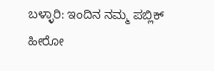ಬಳ್ಳಾರಿ: ಇಂದಿನ ನಮ್ಮ ಪಬ್ಲಿಕ್ ಹೀರೋ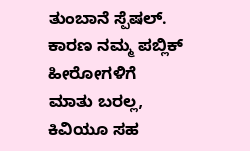ತುಂಬಾನೆ ಸ್ಪೆಷಲ್. ಕಾರಣ ನಮ್ಮ ಪಬ್ಲಿಕ್ ಹೀರೋಗಳಿಗೆ ಮಾತು ಬರಲ್ಲ, ಕಿವಿಯೂ ಸಹ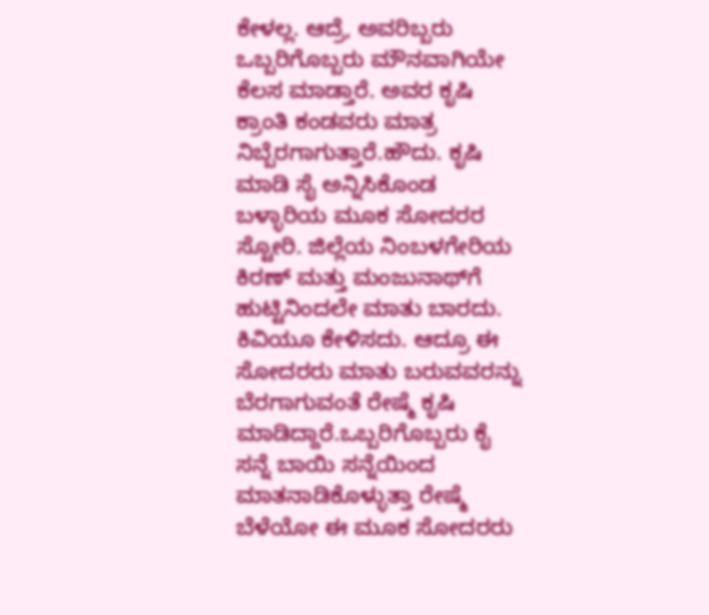ಕೇಳಲ್ಲ. ಆದ್ರೆ, ಅವರಿಬ್ಬರು ಒಬ್ಬರಿಗೊಬ್ಬರು ಮೌನವಾಗಿಯೇ ಕೆಲಸ ಮಾಡ್ತಾರೆ. ಅವರ ಕೃಷಿ ಕ್ರಾಂತಿ ಕಂಡವರು ಮಾತ್ರ ನಿಬ್ಬೆರಗಾಗುತ್ತಾರೆ.ಹೌದು. ಕೃಷಿ ಮಾಡಿ ಸೈ ಅನ್ನಿಸಿಕೊಂಡ ಬಳ್ಳಾರಿಯ ಮೂಕ ಸೋದರರ ಸ್ಟೋರಿ. ಜಿಲ್ಲೆಯ ನಿಂಬಳಗೇರಿಯ ಕಿರಣ್ ಮತ್ತು ಮಂಜುನಾಥ್‍ಗೆ ಹುಟ್ಟಿನಿಂದಲೇ ಮಾತು ಬಾರದು. ಕಿವಿಯೂ ಕೇಳಿಸದು. ಆದ್ರೂ ಈ ಸೋದರರು ಮಾತು ಬರುವವರನ್ನು ಬೆರಗಾಗುವಂತೆ ರೇಷ್ಮೆ ಕೃಷಿ ಮಾಡಿದ್ದಾರೆ.ಒಬ್ಬರಿಗೊಬ್ಬರು ಕೈ ಸನ್ನೆ ಬಾಯಿ ಸನ್ನೆಯಿಂದ ಮಾತನಾಡಿಕೊಳ್ಳುತ್ತಾ ರೇಷ್ಮೆ ಬೆಳೆಯೋ ಈ ಮೂಕ ಸೋದರರು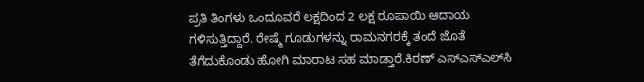ಪ್ರತಿ ತಿಂಗಳು ಒಂದೂವರೆ ಲಕ್ಷದಿಂದ 2 ಲಕ್ಷ ರೂಪಾಯಿ ಆದಾಯ ಗಳಿಸುತ್ತಿದ್ದಾರೆ. ರೇಷ್ಮೆ ಗೂಡುಗಳನ್ನು ರಾಮನಗರಕ್ಕೆ ತಂದೆ ಜೊತೆ ತೆಗೆದುಕೊಂಡು ಹೋಗಿ ಮಾರಾಟ ಸಹ ಮಾಡ್ತಾರೆ.ಕಿರಣ್ ಎಸ್‍ಎಸ್‍ಎಲ್‍ಸಿ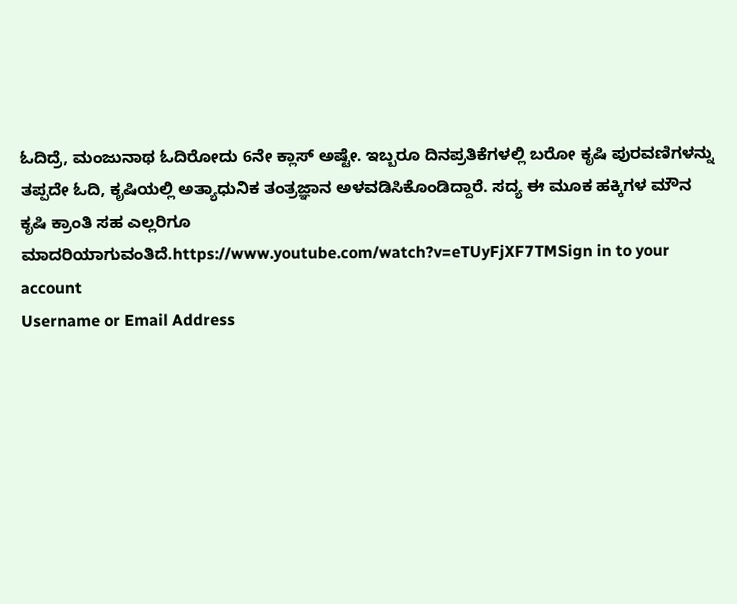ಓದಿದ್ರೆ, ಮಂಜುನಾಥ ಓದಿರೋದು 6ನೇ ಕ್ಲಾಸ್ ಅಷ್ಟೇ. ಇಬ್ಬರೂ ದಿನಪ್ರತಿಕೆಗಳಲ್ಲಿ ಬರೋ ಕೃಷಿ ಪುರವಣಿಗಳನ್ನು ತಪ್ಪದೇ ಓದಿ, ಕೃಷಿಯಲ್ಲಿ ಅತ್ಯಾಧುನಿಕ ತಂತ್ರಜ್ಞಾನ ಅಳವಡಿಸಿಕೊಂಡಿದ್ದಾರೆ. ಸದ್ಯ ಈ ಮೂಕ ಹಕ್ಕಿಗಳ ಮೌನ ಕೃಷಿ ಕ್ರಾಂತಿ ಸಹ ಎಲ್ಲರಿಗೂ ಮಾದರಿಯಾಗುವಂತಿದೆ.https://www.youtube.com/watch?v=eTUyFjXF7TMSign in to your account
Username or Email Address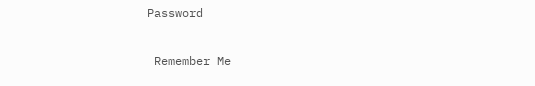Password

 Remember Me